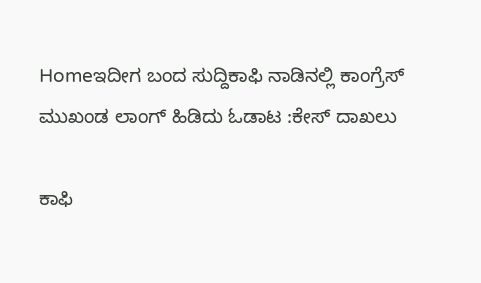Homeಇದೀಗ ಬಂದ ಸುದ್ದಿಕಾಫಿ ನಾಡಿನಲ್ಲಿ ಕಾಂಗ್ರೆಸ್‌‍ ಮುಖಂಡ ಲಾಂಗ್‌ ಹಿಡಿದು ಓಡಾಟ :ಕೇಸ್‌‍ ದಾಖಲು

ಕಾಫಿ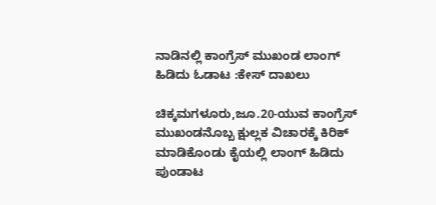ನಾಡಿನಲ್ಲಿ ಕಾಂಗ್ರೆಸ್‌‍ ಮುಖಂಡ ಲಾಂಗ್‌ ಹಿಡಿದು ಓಡಾಟ :ಕೇಸ್‌‍ ದಾಖಲು

ಚಿಕ್ಕಮಗಳೂರು,ಜೂ.20-ಯುವ ಕಾಂಗ್ರೆಸ್‌‍ ಮುಖಂಡನೊಬ್ಬ ಕ್ಷುಲ್ಲಕ ವಿಚಾರಕ್ಕೆ ಕಿರಿಕ್‌ ಮಾಡಿಕೊಂಡು ಕೈಯಲ್ಲಿ ಲಾಂಗ್‌ ಹಿಡಿದು ಪುಂಡಾಟ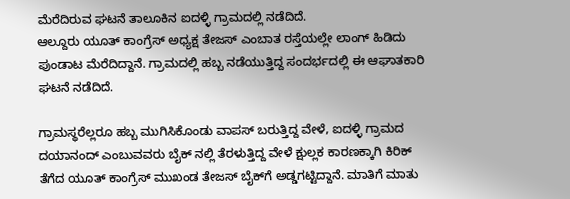ಮೆರೆದಿರುವ ಘಟನೆ ತಾಲೂಕಿನ ಐದಳ್ಳಿ ಗ್ರಾಮದಲ್ಲಿ ನಡೆದಿದೆ.
ಆಲ್ದೂರು ಯೂತ್‌ ಕಾಂಗ್ರೆಸ್‌‍ ಅಧ್ಯಕ್ಷ ತೇಜಸ್‌‍ ಎಂಬಾತ ರಸ್ತೆಯಲ್ಲೇ ಲಾಂಗ್‌ ಹಿಡಿದು ಪುಂಡಾಟ ಮೆರೆದಿದ್ದಾನೆ. ಗ್ರಾಮದಲ್ಲಿ ಹಬ್ಬ ನಡೆಯುತ್ತಿದ್ದ ಸಂದರ್ಭದಲ್ಲಿ ಈ ಆಘಾತಕಾರಿ ಘಟನೆ ನಡೆದಿದೆ.

ಗ್ರಾಮಸ್ಥರೆಲ್ಲರೂ ಹಬ್ಬ ಮುಗಿಸಿಕೊಂಡು ವಾಪಸ್‌‍ ಬರುತ್ತಿದ್ದ ವೇಳೆ, ಐದಳ್ಳಿ ಗ್ರಾಮದ ದಯಾನಂದ್‌ ಎಂಬುವವರು ಬೈಕ್‌ ನಲ್ಲಿ ತೆರಳುತ್ತಿದ್ದ ವೇಳೆ ಕ್ಷುಲ್ಲಕ ಕಾರಣಕ್ಕಾಗಿ ಕಿರಿಕ್‌ ತೆಗೆದ ಯೂತ್‌ ಕಾಂಗ್ರೆಸ್‌‍ ಮುಖಂಡ ತೇಜಸ್‌‍ ಬೈಕ್‌ಗೆ ಅಡ್ಡಗಟ್ಟಿದ್ದಾನೆ. ಮಾತಿಗೆ ಮಾತು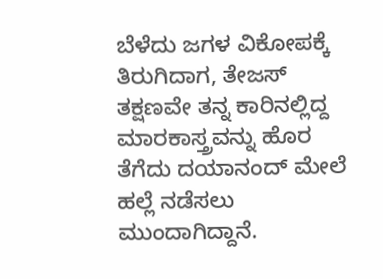ಬೆಳೆದು ಜಗಳ ವಿಕೋಪಕ್ಕೆ ತಿರುಗಿದಾಗ, ತೇಜಸ್‌‍ ತಕ್ಷಣವೇ ತನ್ನ ಕಾರಿನಲ್ಲಿದ್ದ ಮಾರಕಾಸ್ತ್ರವನ್ನು ಹೊರ ತೆಗೆದು ದಯಾನಂದ್‌ ಮೇಲೆ ಹಲ್ಲೆ ನಡೆಸಲು ಮುಂದಾಗಿದ್ದಾನೆ.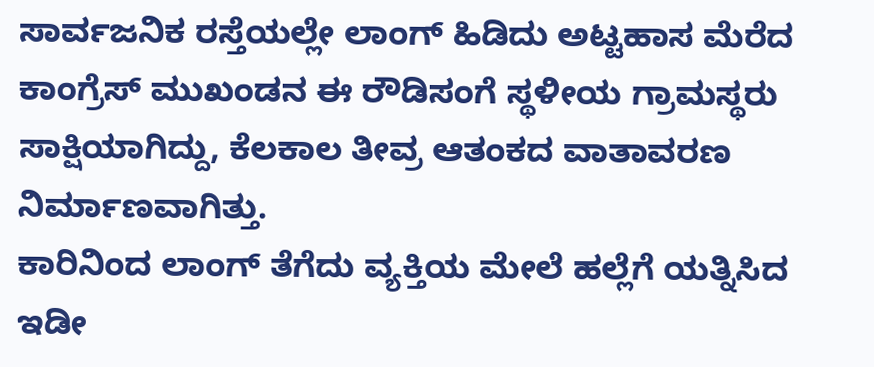ಸಾರ್ವಜನಿಕ ರಸ್ತೆಯಲ್ಲೇ ಲಾಂಗ್‌ ಹಿಡಿದು ಅಟ್ಟಹಾಸ ಮೆರೆದ ಕಾಂಗ್ರೆಸ್‌‍ ಮುಖಂಡನ ಈ ರೌಡಿಸಂಗೆ ಸ್ಥಳೀಯ ಗ್ರಾಮಸ್ಥರು ಸಾಕ್ಷಿಯಾಗಿದ್ದು, ಕೆಲಕಾಲ ತೀವ್ರ ಆತಂಕದ ವಾತಾವರಣ ನಿರ್ಮಾಣವಾಗಿತ್ತು.
ಕಾರಿನಿಂದ ಲಾಂಗ್‌ ತೆಗೆದು ವ್ಯಕ್ತಿಯ ಮೇಲೆ ಹಲ್ಲೆಗೆ ಯತ್ನಿಸಿದ ಇಡೀ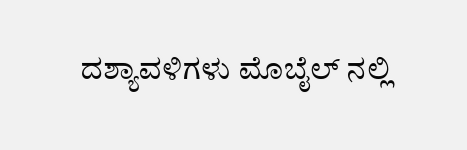ದಶ್ಯಾವಳಿಗಳು ಮೊಬೈಲ್‌ ನಲ್ಲಿ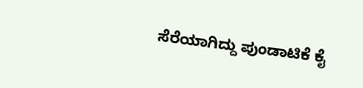ಸೆರೆಯಾಗಿದ್ದು ಪುಂಡಾಟಿಕೆ ಕೈ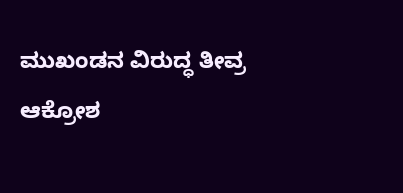ಮುಖಂಡನ ವಿರುದ್ಧ ತೀವ್ರ ಆಕ್ರೋಶ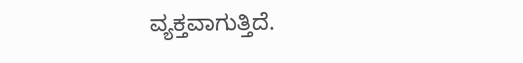ವ್ಯಕ್ತವಾಗುತ್ತಿದೆ.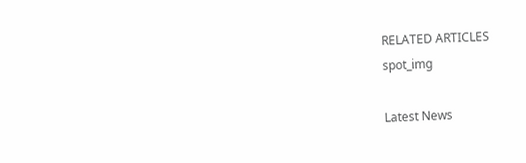RELATED ARTICLES
spot_img

Latest News